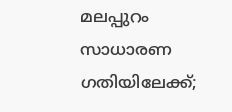മലപ്പുറം സാധാരണ ഗതിയിലേക്ക്;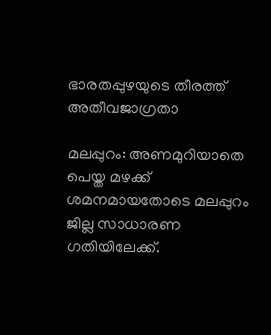ഭാരതപ്പുഴയുടെ തീരത്ത് അതീവജാഗ്രതാ

മലപ്പുറം: അണമുറിയാതെ പെയ്ത മഴക്ക് ശമനമായതോടെ മലപ്പുറം ജില്ല സാധാരണ ഗതിയിലേക്ക്.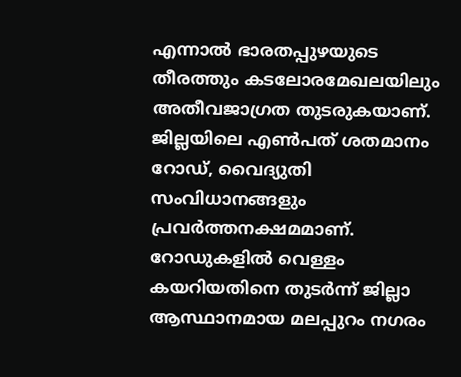എന്നാല്‍ ഭാരതപ്പുഴയുടെ തീരത്തും കടലോരമേഖലയിലും അതീവജാഗ്രത തുടരുകയാണ്. ജില്ലയിലെ എണ്‍പത് ശതമാനം റോഡ്, വൈദ്യുതി സംവിധാനങ്ങളും പ്രവര്‍ത്തനക്ഷമമാണ്. റോഡുകളില്‍ വെള്ളം കയറിയതിനെ തുടര്‍ന്ന് ജില്ലാ ആസ്ഥാനമായ മലപ്പുറം നഗരം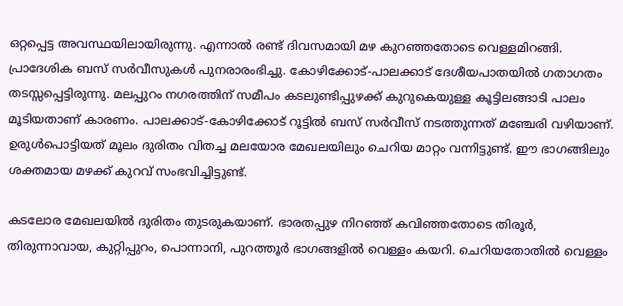ഒറ്റപ്പെട്ട അവസ്ഥയിലായിരുന്നു. എന്നാല്‍ രണ്ട് ദിവസമായി മഴ കുറഞ്ഞതോടെ വെള്ളമിറങ്ങി. പ്രാദേശിക ബസ് സര്‍വീസുകള്‍ പുനരാരംഭിച്ചു. കോഴിക്കോട്-പാലക്കാട് ദേശീയപാതയില്‍ ഗതാഗതം തടസ്സപ്പെട്ടിരുന്നു. മലപ്പുറം നഗരത്തിന് സമീപം കടലുണ്ടിപ്പുഴക്ക് കുറുകെയുള്ള കൂട്ടിലങ്ങാടി പാലം മൂടിയതാണ് കാരണം. പാലക്കാട്-കോഴിക്കോട് റൂട്ടില്‍ ബസ് സര്‍വീസ് നടത്തുന്നത് മഞ്ചേരി വഴിയാണ്. ഉരുള്‍പൊട്ടിയത് മൂലം ദുരിതം വിതച്ച മലയോര മേഖലയിലും ചെറിയ മാറ്റം വന്നിട്ടുണ്ട്. ഈ ഭാഗങ്ങിലും ശക്തമായ മഴക്ക് കുറവ് സംഭവിച്ചിട്ടുണ്ട്.

കടലോര മേഖലയില്‍ ദുരിതം തുടരുകയാണ്. ഭാരതപ്പുഴ നിറഞ്ഞ് കവിഞ്ഞതോടെ തിരൂര്‍, തിരുന്നാവായ, കുറ്റിപ്പുറം, പൊന്നാനി, പുറത്തൂര്‍ ഭാഗങ്ങളില്‍ വെള്ളം കയറി. ചെറിയതോതില്‍ വെള്ളം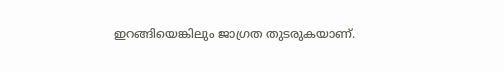ഇറങ്ങിയെങ്കിലും ജാഗ്രത തുടരുകയാണ്.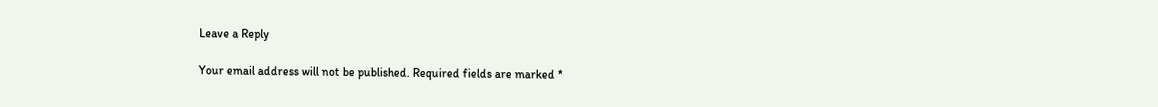Leave a Reply

Your email address will not be published. Required fields are marked *